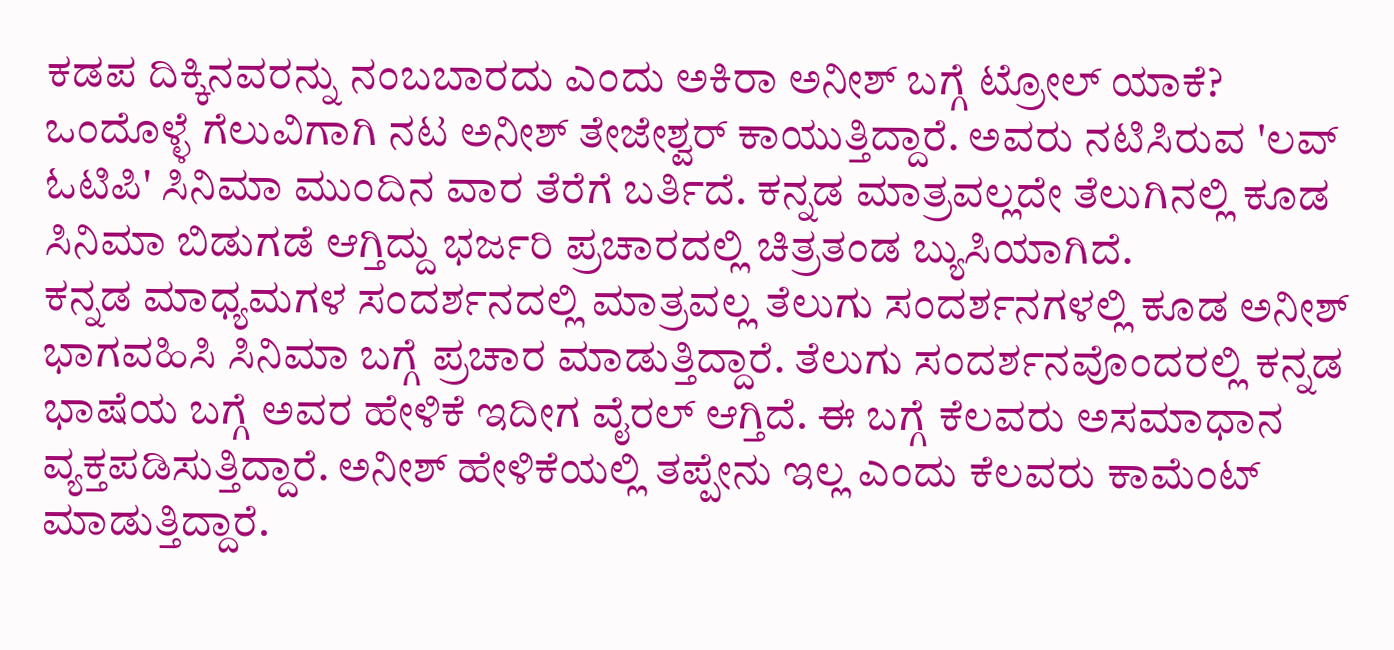ಕಡಪ ದಿಕ್ಕಿನವರನ್ನು ನಂಬಬಾರದು ಎಂದು ಅಕಿರಾ ಅನೀಶ್ ಬಗ್ಗೆ ಟ್ರೋಲ್ ಯಾಕೆ?
ಒಂದೊಳ್ಳೆ ಗೆಲುವಿಗಾಗಿ ನಟ ಅನೀಶ್ ತೇಜೇಶ್ವರ್ ಕಾಯುತ್ತಿದ್ದಾರೆ. ಅವರು ನಟಿಸಿರುವ 'ಲವ್ ಓಟಿಪಿ' ಸಿನಿಮಾ ಮುಂದಿನ ವಾರ ತೆರೆಗೆ ಬರ್ತಿದೆ. ಕನ್ನಡ ಮಾತ್ರವಲ್ಲದೇ ತೆಲುಗಿನಲ್ಲಿ ಕೂಡ ಸಿನಿಮಾ ಬಿಡುಗಡೆ ಆಗ್ತಿದ್ದು ಭರ್ಜರಿ ಪ್ರಚಾರದಲ್ಲಿ ಚಿತ್ರತಂಡ ಬ್ಯುಸಿಯಾಗಿದೆ.
ಕನ್ನಡ ಮಾಧ್ಯಮಗಳ ಸಂದರ್ಶನದಲ್ಲಿ ಮಾತ್ರವಲ್ಲ ತೆಲುಗು ಸಂದರ್ಶನಗಳಲ್ಲಿ ಕೂಡ ಅನೀಶ್ ಭಾಗವಹಿಸಿ ಸಿನಿಮಾ ಬಗ್ಗೆ ಪ್ರಚಾರ ಮಾಡುತ್ತಿದ್ದಾರೆ. ತೆಲುಗು ಸಂದರ್ಶನವೊಂದರಲ್ಲಿ ಕನ್ನಡ ಭಾಷೆಯ ಬಗ್ಗೆ ಅವರ ಹೇಳಿಕೆ ಇದೀಗ ವೈರಲ್ ಆಗ್ತಿದೆ. ಈ ಬಗ್ಗೆ ಕೆಲವರು ಅಸಮಾಧಾನ ವ್ಯಕ್ತಪಡಿಸುತ್ತಿದ್ದಾರೆ. ಅನೀಶ್ ಹೇಳಿಕೆಯಲ್ಲಿ ತಪ್ಪೇನು ಇಲ್ಲ ಎಂದು ಕೆಲವರು ಕಾಮೆಂಟ್ ಮಾಡುತ್ತಿದ್ದಾರೆ.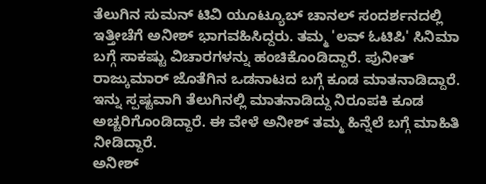ತೆಲುಗಿನ ಸುಮನ್ ಟಿವಿ ಯೂಟ್ಯೂಬ್ ಚಾನಲ್ ಸಂದರ್ಶನದಲ್ಲಿ ಇತ್ತೀಚೆಗೆ ಅನೀಶ್ ಭಾಗವಹಿಸಿದ್ದರು. ತಮ್ಮ 'ಲವ್ ಓಟಿಪಿ' ಸಿನಿಮಾ ಬಗ್ಗೆ ಸಾಕಷ್ಟು ವಿಚಾರಗಳನ್ನು ಹಂಚಿಕೊಂಡಿದ್ದಾರೆ. ಪುನೀತ್ ರಾಜ್ಕುಮಾರ್ ಜೊತೆಗಿನ ಒಡನಾಟದ ಬಗ್ಗೆ ಕೂಡ ಮಾತನಾಡಿದ್ದಾರೆ. ಇನ್ನು ಸ್ಪಷ್ಟವಾಗಿ ತೆಲುಗಿನಲ್ಲಿ ಮಾತನಾಡಿದ್ದು ನಿರೂಪಕಿ ಕೂಡ ಅಚ್ಚರಿಗೊಂಡಿದ್ದಾರೆ. ಈ ವೇಳೆ ಅನೀಶ್ ತಮ್ಮ ಹಿನ್ನೆಲೆ ಬಗ್ಗೆ ಮಾಹಿತಿ ನೀಡಿದ್ದಾರೆ.
ಅನೀಶ್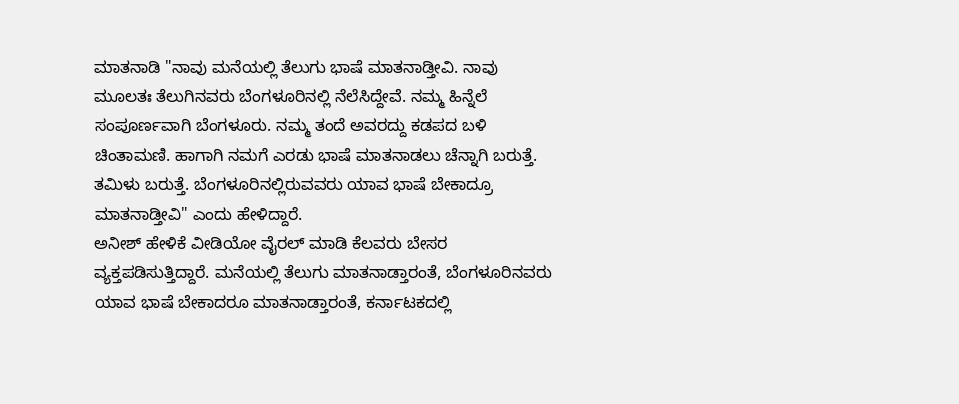ಮಾತನಾಡಿ "ನಾವು ಮನೆಯಲ್ಲಿ ತೆಲುಗು ಭಾಷೆ ಮಾತನಾಡ್ತೀವಿ. ನಾವು ಮೂಲತಃ ತೆಲುಗಿನವರು ಬೆಂಗಳೂರಿನಲ್ಲಿ ನೆಲೆಸಿದ್ದೇವೆ. ನಮ್ಮ ಹಿನ್ನೆಲೆ ಸಂಪೂರ್ಣವಾಗಿ ಬೆಂಗಳೂರು. ನಮ್ಮ ತಂದೆ ಅವರದ್ದು ಕಡಪದ ಬಳಿ ಚಿಂತಾಮಣಿ. ಹಾಗಾಗಿ ನಮಗೆ ಎರಡು ಭಾಷೆ ಮಾತನಾಡಲು ಚೆನ್ನಾಗಿ ಬರುತ್ತೆ. ತಮಿಳು ಬರುತ್ತೆ. ಬೆಂಗಳೂರಿನಲ್ಲಿರುವವರು ಯಾವ ಭಾಷೆ ಬೇಕಾದ್ರೂ ಮಾತನಾಡ್ತೀವಿ" ಎಂದು ಹೇಳಿದ್ದಾರೆ.
ಅನೀಶ್ ಹೇಳಿಕೆ ವೀಡಿಯೋ ವೈರಲ್ ಮಾಡಿ ಕೆಲವರು ಬೇಸರ ವ್ಯಕ್ತಪಡಿಸುತ್ತಿದ್ದಾರೆ. ಮನೆಯಲ್ಲಿ ತೆಲುಗು ಮಾತನಾಡ್ತಾರಂತೆ, ಬೆಂಗಳೂರಿನವರು ಯಾವ ಭಾಷೆ ಬೇಕಾದರೂ ಮಾತನಾಡ್ತಾರಂತೆ, ಕರ್ನಾಟಕದಲ್ಲಿ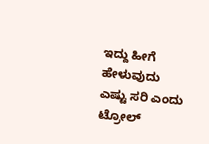ಇದ್ದು ಹೀಗೆ ಹೇಳುವುದು ಎಷ್ಟು ಸರಿ ಎಂದು ಟ್ರೋಲ್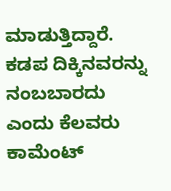ಮಾಡುತ್ತಿದ್ದಾರೆ. ಕಡಪ ದಿಕ್ಕಿನವರನ್ನು ನಂಬಬಾರದು ಎಂದು ಕೆಲವರು ಕಾಮೆಂಟ್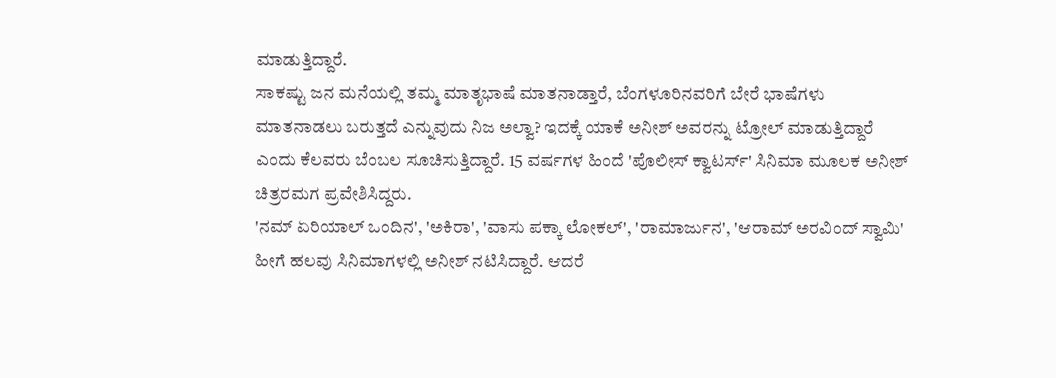ಮಾಡುತ್ತಿದ್ದಾರೆ.
ಸಾಕಷ್ಟು ಜನ ಮನೆಯಲ್ಲಿ ತಮ್ಮ ಮಾತೃಭಾಷೆ ಮಾತನಾಡ್ತಾರೆ, ಬೆಂಗಳೂರಿನವರಿಗೆ ಬೇರೆ ಭಾಷೆಗಳು ಮಾತನಾಡಲು ಬರುತ್ತದೆ ಎನ್ನುವುದು ನಿಜ ಅಲ್ವಾ? ಇದಕ್ಕೆ ಯಾಕೆ ಅನೀಶ್ ಅವರನ್ನು ಟ್ರೋಲ್ ಮಾಡುತ್ತಿದ್ದಾರೆ ಎಂದು ಕೆಲವರು ಬೆಂಬಲ ಸೂಚಿಸುತ್ತಿದ್ದಾರೆ. 15 ವರ್ಷಗಳ ಹಿಂದೆ 'ಪೊಲೀಸ್ ಕ್ವಾಟರ್ಸ್' ಸಿನಿಮಾ ಮೂಲಕ ಅನೀಶ್ ಚಿತ್ರರಮಗ ಪ್ರವೇಶಿಸಿದ್ದರು.
'ನಮ್ ಏರಿಯಾಲ್ ಒಂದಿನ', 'ಅಕಿರಾ', 'ವಾಸು ಪಕ್ಕಾ ಲೋಕಲ್', 'ರಾಮಾರ್ಜುನ', 'ಆರಾಮ್ ಅರವಿಂದ್ ಸ್ವಾಮಿ' ಹೀಗೆ ಹಲವು ಸಿನಿಮಾಗಳಲ್ಲಿ ಅನೀಶ್ ನಟಿಸಿದ್ದಾರೆ. ಆದರೆ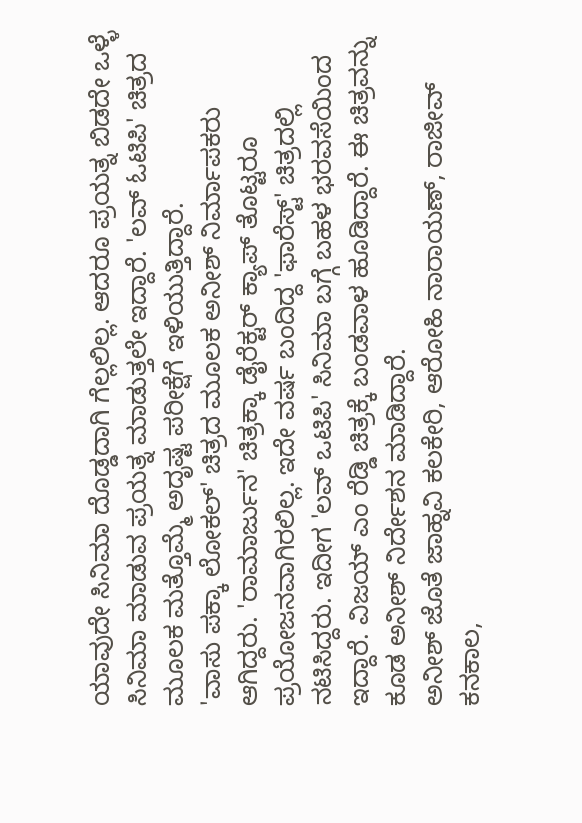ಯಾವುದೇ ಸಿನಿಮಾ ದೊಡ್ಡದಾಗಿ ಗೆಲ್ಲಲಿಲ್ಲ. ಆದರೂ ಪ್ರಯತ್ನ ಬಿಡದೇ ಒಳ್ಳೆ ಸಿನಿಮಾ ಮಾಡುವ ಪ್ರಯತ್ನ ಮಾಡುತ್ತಲೇ ಇದ್ದಾರೆ. 'ಲವ್ ಓಟಿಪಿ' ಚಿತ್ರದ ಮೂಲಕ ಮತ್ತೊಮ್ಮೆ ಅದೃಷ್ಟ ಪರೀಕ್ಷೆಗೆ ಇಳಿಯುತ್ತಿದ್ದಾರೆ.
'ವಾಸು ಪಕ್ಕಾ ಲೋಕಲ್' ಚಿತ್ರದ ಮೂಲಕ ಅನೀಶ್ ನಿರ್ಮಾಪಕರು ಆಗಿದ್ದರು. 'ರಾಮಾರ್ಜುನ' ಚಿತ್ರಕ್ಕಾ ಡೈರೆಕ್ಟರ್ ಕ್ಯಾಪ್ ತೊಟ್ಟರೂ ಪ್ರಯೋಜನವಾಗಿರಲಿಲ್ಲ. ಇದೇ ವರ್ಷ ಬಂದಿದ್ದ 'ಫಾರೆಸ್ಟ್' ಚಿತ್ರದಲ್ಲಿ ನಟಿಸಿದ್ದರು. ಇದೀಗ 'ಲವ್ ಒಟಿಪಿ' ಸಿನಿಮಾ ಬಗ್ಗೆ ಬಹಳ ಭರವಸೆಯಿಂದ ಇದ್ದಾರೆ. ವಿಜಯ್ ಎಂ ರೆಡ್ಡಿ ಚಿತ್ರಕ್ಕೆ ಬಂಡವಾಳ ಹೂಡಿದ್ದಾರೆ. ಈ ಚಿತ್ರವನ್ನು ಕೂಡ ಅನೀಶ್ ನಿರ್ದೇಶನ ಮಾಡಿದ್ದಾರೆ.
ಅನೀಶ್ ಜೊತೆ ಜಾಹ್ನವಿ ಕಲಕೇರಿ, ಆರೋಹಿ ನಾರಾಯಣ್, ರಾಜೀವ್ ಕನಕಾಲ,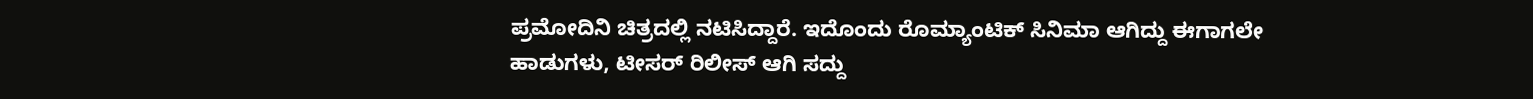ಪ್ರಮೋದಿನಿ ಚಿತ್ರದಲ್ಲಿ ನಟಿಸಿದ್ದಾರೆ. ಇದೊಂದು ರೊಮ್ಯಾಂಟಿಕ್ ಸಿನಿಮಾ ಆಗಿದ್ದು ಈಗಾಗಲೇ ಹಾಡುಗಳು, ಟೀಸರ್ ರಿಲೀಸ್ ಆಗಿ ಸದ್ದು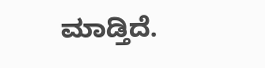ಮಾಡ್ತಿದೆ.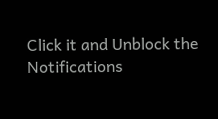Click it and Unblock the Notifications